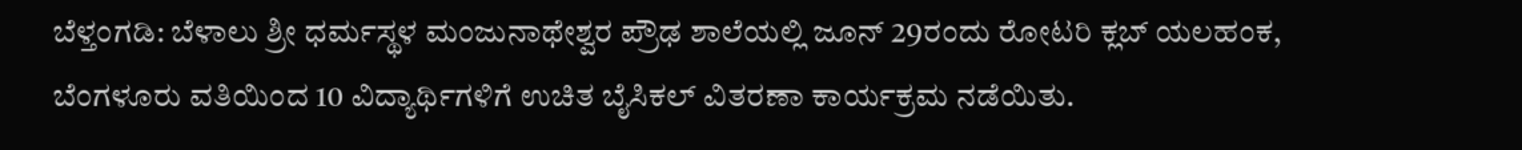ಬೆಳ್ತಂಗಡಿ: ಬೆಳಾಲು ಶ್ರೀ ಧರ್ಮಸ್ಥಳ ಮಂಜುನಾಥೇಶ್ವರ ಪ್ರೌಢ ಶಾಲೆಯಲ್ಲಿ ಜೂನ್ 29ರಂದು ರೋಟರಿ ಕ್ಲಬ್ ಯಲಹಂಕ, ಬೆಂಗಳೂರು ವತಿಯಿಂದ 10 ವಿದ್ಯಾರ್ಥಿಗಳಿಗೆ ಉಚಿತ ಬೈಸಿಕಲ್ ವಿತರಣಾ ಕಾರ್ಯಕ್ರಮ ನಡೆಯಿತು.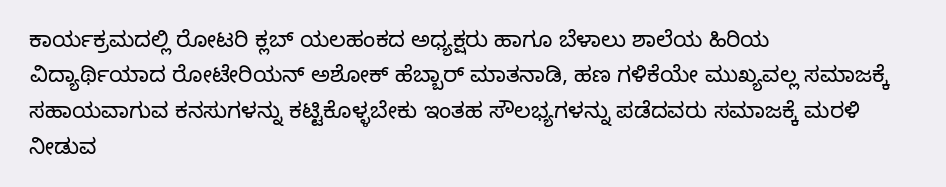ಕಾರ್ಯಕ್ರಮದಲ್ಲಿ ರೋಟರಿ ಕ್ಲಬ್ ಯಲಹಂಕದ ಅಧ್ಯಕ್ಷರು ಹಾಗೂ ಬೆಳಾಲು ಶಾಲೆಯ ಹಿರಿಯ ವಿದ್ಯಾರ್ಥಿಯಾದ ರೋಟೇರಿಯನ್ ಅಶೋಕ್ ಹೆಬ್ಬಾರ್ ಮಾತನಾಡಿ, ಹಣ ಗಳಿಕೆಯೇ ಮುಖ್ಯವಲ್ಲ ಸಮಾಜಕ್ಕೆ ಸಹಾಯವಾಗುವ ಕನಸುಗಳನ್ನು ಕಟ್ಟಿಕೊಳ್ಳಬೇಕು ಇಂತಹ ಸೌಲಭ್ಯಗಳನ್ನು ಪಡೆದವರು ಸಮಾಜಕ್ಕೆ ಮರಳಿ ನೀಡುವ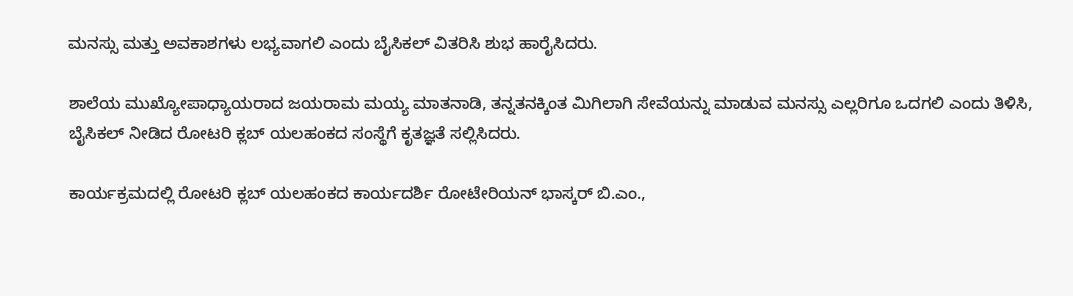ಮನಸ್ಸು ಮತ್ತು ಅವಕಾಶಗಳು ಲಭ್ಯವಾಗಲಿ ಎಂದು ಬೈಸಿಕಲ್ ವಿತರಿಸಿ ಶುಭ ಹಾರೈಸಿದರು.

ಶಾಲೆಯ ಮುಖ್ಯೋಪಾಧ್ಯಾಯರಾದ ಜಯರಾಮ ಮಯ್ಯ ಮಾತನಾಡಿ, ತನ್ನತನಕ್ಕಿಂತ ಮಿಗಿಲಾಗಿ ಸೇವೆಯನ್ನು ಮಾಡುವ ಮನಸ್ಸು ಎಲ್ಲರಿಗೂ ಒದಗಲಿ ಎಂದು ತಿಳಿಸಿ, ಬೈಸಿಕಲ್ ನೀಡಿದ ರೋಟರಿ ಕ್ಲಬ್ ಯಲಹಂಕದ ಸಂಸ್ಥೆಗೆ ಕೃತಜ್ಞತೆ ಸಲ್ಲಿಸಿದರು.

ಕಾರ್ಯಕ್ರಮದಲ್ಲಿ ರೋಟರಿ ಕ್ಲಬ್ ಯಲಹಂಕದ ಕಾರ್ಯದರ್ಶಿ ರೋಟೇರಿಯನ್ ಭಾಸ್ಕರ್ ಬಿ.ಎಂ.,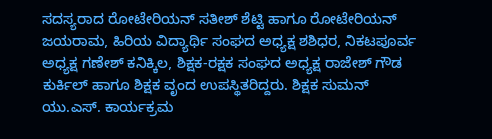ಸದಸ್ಯರಾದ ರೋಟೇರಿಯನ್ ಸತೀಶ್ ಶೆಟ್ಟಿ ಹಾಗೂ ರೋಟೇರಿಯನ್ ಜಯರಾಮ, ಹಿರಿಯ ವಿದ್ಯಾರ್ಥಿ ಸಂಘದ ಅಧ್ಯಕ್ಷ ಶಶಿಧರ, ನಿಕಟಪೂರ್ವ ಅಧ್ಯಕ್ಷ ಗಣೇಶ್ ಕನಿಕ್ಕಿಲ, ಶಿಕ್ಷಕ-ರಕ್ಷಕ ಸಂಘದ ಅಧ್ಯಕ್ಷ ರಾಜೇಶ್ ಗೌಡ ಕುರ್ಕಿಲ್ ಹಾಗೂ ಶಿಕ್ಷಕ ವೃಂದ ಉಪಸ್ಥಿತರಿದ್ದರು. ಶಿಕ್ಷಕ ಸುಮನ್ ಯು.ಎಸ್. ಕಾರ್ಯಕ್ರಮ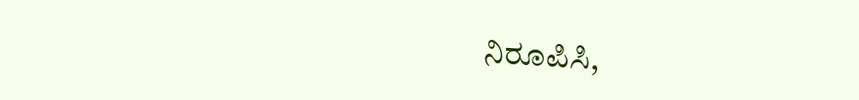ನಿರೂಪಿಸಿ,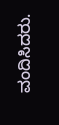ವಂದಿಸಿದರು.